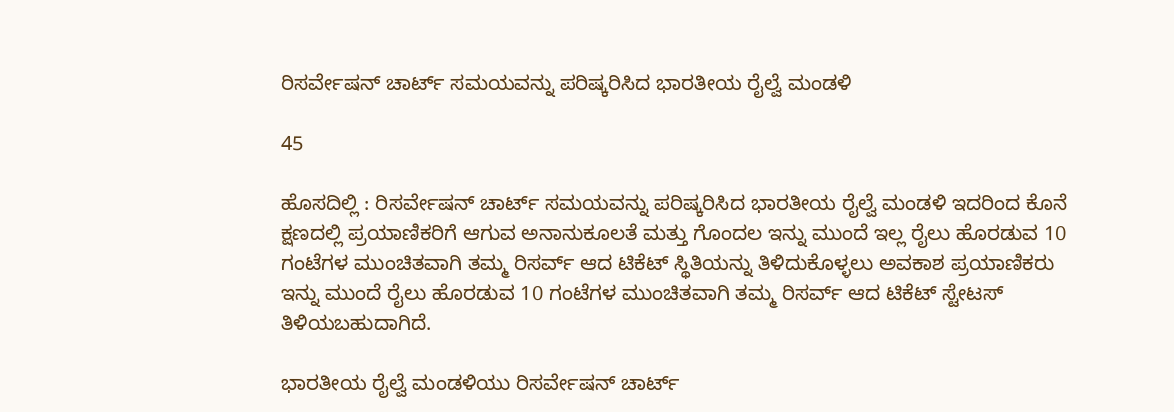ರಿಸರ್ವೇಷನ್‌ ಚಾರ್ಟ್‌ ಸಮಯವನ್ನು ಪರಿಷ್ಕರಿಸಿದ ಭಾರತೀಯ ರೈಲ್ವೆ ಮಂಡಳಿ

45

ಹೊಸದಿಲ್ಲಿ : ರಿಸರ್ವೇಷನ್‌ ಚಾರ್ಟ್‌ ಸಮಯವನ್ನು ಪರಿಷ್ಕರಿಸಿದ ಭಾರತೀಯ ರೈಲ್ವೆ ಮಂಡಳಿ ಇದರಿಂದ ಕೊನೆ ಕ್ಷಣದಲ್ಲಿ ಪ್ರಯಾಣಿಕರಿಗೆ ಆಗುವ ಅನಾನುಕೂಲತೆ ಮತ್ತು ಗೊಂದಲ ಇನ್ನು ಮುಂದೆ ಇಲ್ಲ ರೈಲು ಹೊರಡುವ 10 ಗಂಟೆಗಳ ಮುಂಚಿತವಾಗಿ ತಮ್ಮ ರಿಸರ್ವ್‌ ಆದ ಟಿಕೆಟ್‌ ಸ್ಥಿತಿಯನ್ನು ತಿಳಿದುಕೊಳ್ಳಲು ಅವಕಾಶ ಪ್ರಯಾಣಿಕರು ಇನ್ನು ಮುಂದೆ ರೈಲು ಹೊರಡುವ 10 ಗಂಟೆಗಳ ಮುಂಚಿತವಾಗಿ ತಮ್ಮ ರಿಸರ್ವ್‌ ಆದ ಟಿಕೆಟ್‌ ಸ್ಟೇಟಸ್‌ ತಿಳಿಯಬಹುದಾಗಿದೆ.

ಭಾರತೀಯ ರೈಲ್ವೆ ಮಂಡಳಿಯು ರಿಸರ್ವೇಷನ್‌ ಚಾರ್ಟ್‌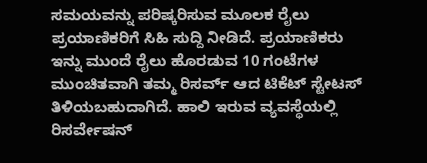ಸಮಯವನ್ನು ಪರಿಷ್ಕರಿಸುವ ಮೂಲಕ ರೈಲು ಪ್ರಯಾಣಿಕರಿಗೆ ಸಿಹಿ ಸುದ್ದಿ ನೀಡಿದೆ. ಪ್ರಯಾಣಿಕರು ಇನ್ನು ಮುಂದೆ ರೈಲು ಹೊರಡುವ 10 ಗಂಟೆಗಳ ಮುಂಚಿತವಾಗಿ ತಮ್ಮ ರಿಸರ್ವ್‌ ಆದ ಟಿಕೆಟ್‌ ಸ್ಟೇಟಸ್‌ ತಿಳಿಯಬಹುದಾಗಿದೆ. ಹಾಲಿ ಇರುವ ವ್ಯವಸ್ಥೆಯಲ್ಲಿ ರಿಸರ್ವೇಷನ್‌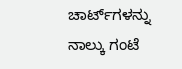ಚಾರ್ಟ್‌ಗಳನ್ನು ನಾಲ್ಕು ಗಂಟೆ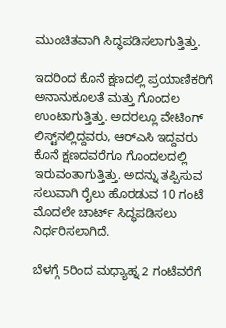ಮುಂಚಿತವಾಗಿ ಸಿದ್ಧಪಡಿಸಲಾಗುತ್ತಿತ್ತು.

ಇದರಿಂದ ಕೊನೆ ಕ್ಷಣದಲ್ಲಿ ಪ್ರಯಾಣಿಕರಿಗೆ ಅನಾನುಕೂಲತೆ ಮತ್ತು ಗೊಂದಲ ಉಂಟಾಗುತ್ತಿತ್ತು. ಅದರಲ್ಲೂ ವೇಟಿಂಗ್‌ ಲಿಸ್ಟ್‌ನಲ್ಲಿದ್ದವರು, ಆರ್‌ಎಸಿ ಇದ್ದವರು ಕೊನೆ ಕ್ಷಣದವರೆಗೂ ಗೊಂದಲದಲ್ಲಿ ಇರುವಂತಾಗುತ್ತಿತ್ತು. ಅದನ್ನು ತಪ್ಪಿಸುವ ಸಲುವಾಗಿ ರೈಲು ಹೊರಡುವ 10 ಗಂಟೆ ಮೊದಲೇ ಚಾರ್ಟ್‌ ಸಿದ್ಧಪಡಿಸಲು ನಿರ್ಧರಿಸಲಾಗಿದೆ.

ಬೆಳಗ್ಗೆ 5ರಿಂದ ಮಧ್ಯಾಹ್ನ 2 ಗಂಟೆವರೆಗೆ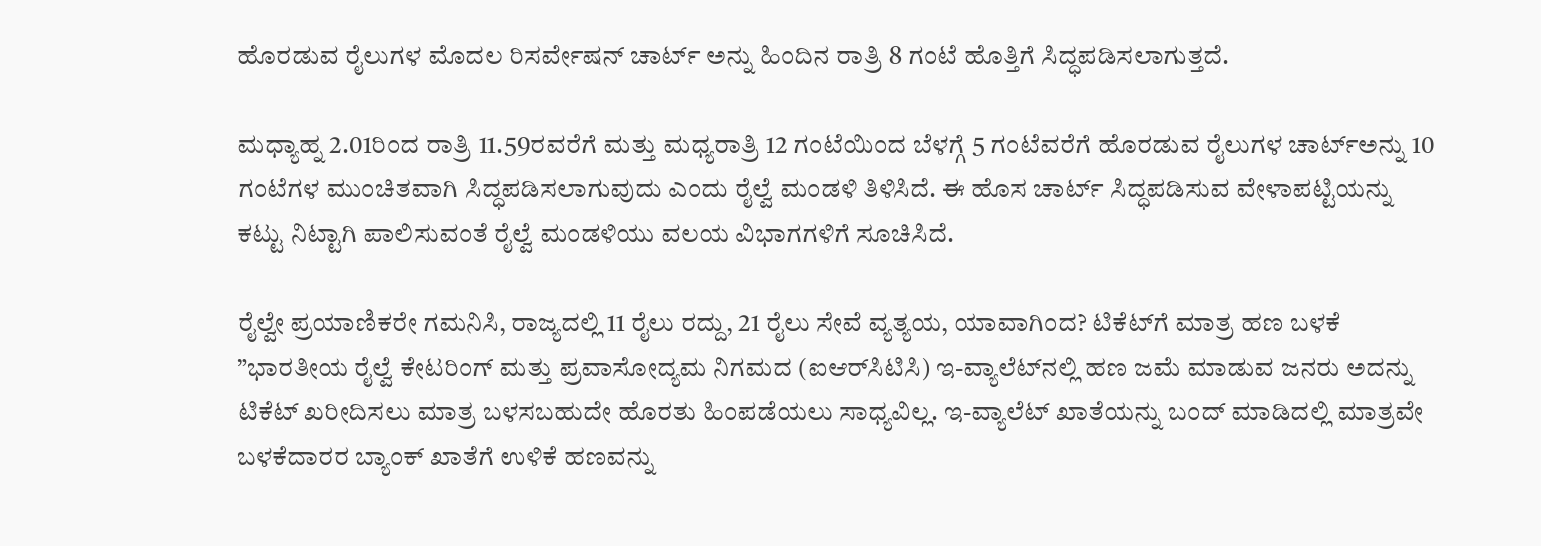ಹೊರಡುವ ರೈಲುಗಳ ಮೊದಲ ರಿಸರ್ವೇಷನ್‌ ಚಾರ್ಟ್‌ ಅನ್ನು ಹಿಂದಿನ ರಾತ್ರಿ 8 ಗಂಟೆ ಹೊತ್ತಿಗೆ ಸಿದ್ಧಪಡಿಸಲಾಗುತ್ತದೆ.

ಮಧ್ಯಾಹ್ನ 2.01ರಿಂದ ರಾತ್ರಿ 11.59ರವರೆಗೆ ಮತ್ತು ಮಧ್ಯರಾತ್ರಿ 12 ಗಂಟೆಯಿಂದ ಬೆಳಗ್ಗೆ 5 ಗಂಟೆವರೆಗೆ ಹೊರಡುವ ರೈಲುಗಳ ಚಾರ್ಟ್‌ಅನ್ನು 10 ಗಂಟೆಗಳ ಮುಂಚಿತವಾಗಿ ಸಿದ್ಧಪಡಿಸಲಾಗುವುದು ಎಂದು ರೈಲ್ವೆ ಮಂಡಳಿ ತಿಳಿಸಿದೆ. ಈ ಹೊಸ ಚಾರ್ಟ್‌ ಸಿದ್ಧಪಡಿಸುವ ವೇಳಾಪಟ್ಟಿಯನ್ನು ಕಟ್ಟು ನಿಟ್ಟಾಗಿ ಪಾಲಿಸುವಂತೆ ರೈಲ್ವೆ ಮಂಡಳಿಯು ವಲಯ ವಿಭಾಗಗಳಿಗೆ ಸೂಚಿಸಿದೆ.

ರೈಲ್ವೇ ಪ್ರಯಾಣಿಕರೇ ಗಮನಿಸಿ, ರಾಜ್ಯದಲ್ಲಿ 11 ರೈಲು ರದ್ದು, 21 ರೈಲು ಸೇವೆ ವ್ಯತ್ಯಯ, ಯಾವಾಗಿಂದ? ಟಿಕೆಟ್‌ಗೆ ಮಾತ್ರ ಹಣ ಬಳಕೆ ”ಭಾರತೀಯ ರೈಲ್ವೆ ಕೇಟರಿಂಗ್‌ ಮತ್ತು ಪ್ರವಾಸೋದ್ಯಮ ನಿಗಮದ (ಐಆರ್‌ಸಿಟಿಸಿ) ಇ-ವ್ಯಾಲೆಟ್‌ನಲ್ಲಿ ಹಣ ಜಮೆ ಮಾಡುವ ಜನರು ಅದನ್ನು ಟಿಕೆಟ್‌ ಖರೀದಿಸಲು ಮಾತ್ರ ಬಳಸಬಹುದೇ ಹೊರತು ಹಿಂಪಡೆಯಲು ಸಾಧ್ಯವಿಲ್ಲ. ಇ-ವ್ಯಾಲೆಟ್‌ ಖಾತೆಯನ್ನು ಬಂದ್‌ ಮಾಡಿದಲ್ಲಿ ಮಾತ್ರವೇ ಬಳಕೆದಾರರ ಬ್ಯಾಂಕ್‌ ಖಾತೆಗೆ ಉಳಿಕೆ ಹಣವನ್ನು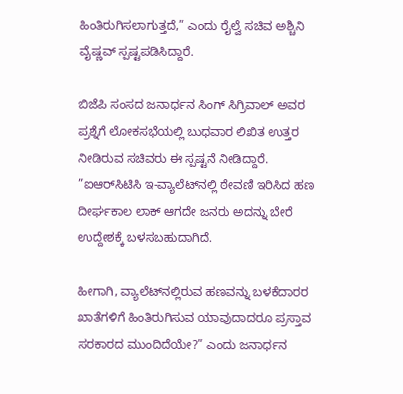ಹಿಂತಿರುಗಿಸಲಾಗುತ್ತದೆ,” ಎಂದು ರೈಲ್ವೆ ಸಚಿವ ಅಶ್ಚಿನಿ ವೈಷ್ಣವ್‌ ಸ್ಪಷ್ಟಪಡಿಸಿದ್ದಾರೆ.

ಬಿಜೆಪಿ ಸಂಸದ ಜನಾರ್ಧನ ಸಿಂಗ್‌ ಸಿಗ್ರಿವಾಲ್‌ ಅವರ ಪ್ರಶ್ನೆಗೆ ಲೋಕಸಭೆಯಲ್ಲಿ ಬುಧವಾರ ಲಿಖಿತ ಉತ್ತರ ನೀಡಿರುವ ಸಚಿವರು ಈ ಸ್ಪಷ್ಟನೆ ನೀಡಿದ್ದಾರೆ. ”ಐಆರ್‌ಸಿಟಿಸಿ ಇ-ವ್ಯಾಲೆಟ್‌ನಲ್ಲಿ ಠೇವಣಿ ಇರಿಸಿದ ಹಣ ದೀರ್ಘಕಾಲ ಲಾಕ್‌ ಆಗದೇ ಜನರು ಅದನ್ನು ಬೇರೆ ಉದ್ದೇಶಕ್ಕೆ ಬಳಸಬಹುದಾಗಿದೆ.

ಹೀಗಾಗಿ, ವ್ಯಾಲೆಟ್‌ನಲ್ಲಿರುವ ಹಣವನ್ನು ಬಳಕೆದಾರರ ಖಾತೆಗಳಿಗೆ ಹಿಂತಿರುಗಿಸುವ ಯಾವುದಾದರೂ ಪ್ರಸ್ತಾವ ಸರಕಾರದ ಮುಂದಿದೆಯೇ?” ಎಂದು ಜನಾರ್ಧನ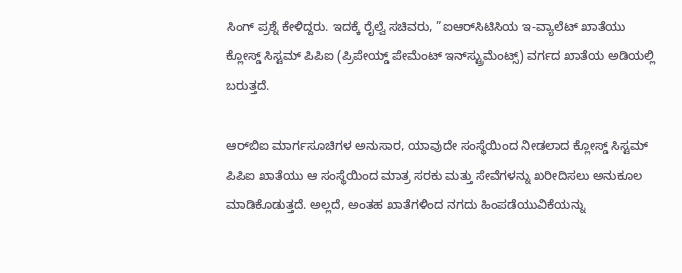ಸಿಂಗ್‌ ಪ್ರಶ್ನೆ ಕೇಳಿದ್ದರು. ಇದಕ್ಕೆ ರೈಲ್ವೆ ಸಚಿವರು, ”ಐಆರ್‌ಸಿಟಿಸಿಯ ಇ-ವ್ಯಾಲೆಟ್‌ ಖಾತೆಯು ಕ್ಲೋಸ್ಡ್‌ ಸಿಸ್ಟಮ್‌ ಪಿಪಿಐ (ಪ್ರಿಪೇಯ್ಡ್‌ ಪೇಮೆಂಟ್‌ ಇನ್‌ಸ್ಟ್ರುಮೆಂಟ್ಸ್‌) ವರ್ಗದ ಖಾತೆಯ ಅಡಿಯಲ್ಲಿ ಬರುತ್ತದೆ.

ಆರ್‌ಬಿಐ ಮಾರ್ಗಸೂಚಿಗಳ ಅನುಸಾರ, ಯಾವುದೇ ಸಂಸ್ಥೆಯಿಂದ ನೀಡಲಾದ ಕ್ಲೋಸ್ಡ್‌ ಸಿಸ್ಟಮ್‌ ಪಿಪಿಐ ಖಾತೆಯು ಆ ಸಂಸ್ಥೆಯಿಂದ ಮಾತ್ರ ಸರಕು ಮತ್ತು ಸೇವೆಗಳನ್ನು ಖರೀದಿಸಲು ಅನುಕೂಲ ಮಾಡಿಕೊಡುತ್ತದೆ. ಅಲ್ಲದೆ, ಅಂತಹ ಖಾತೆಗಳಿಂದ ನಗದು ಹಿಂಪಡೆಯುವಿಕೆಯನ್ನು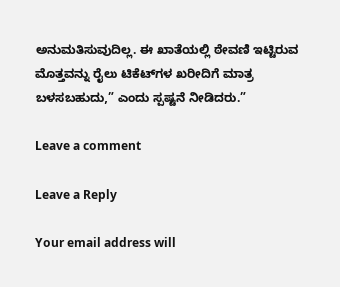ಅನುಮತಿಸುವುದಿಲ್ಲ. ಈ ಖಾತೆಯಲ್ಲಿ ಠೇವಣಿ ಇಟ್ಟಿರುವ ಮೊತ್ತವನ್ನು ರೈಲು ಟಿಕೆಟ್‌ಗಳ ಖರೀದಿಗೆ ಮಾತ್ರ ಬಳಸಬಹುದು,” ಎಂದು ಸ್ಪಷ್ಟನೆ ನೀಡಿದರು.”

Leave a comment

Leave a Reply

Your email address will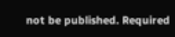not be published. Required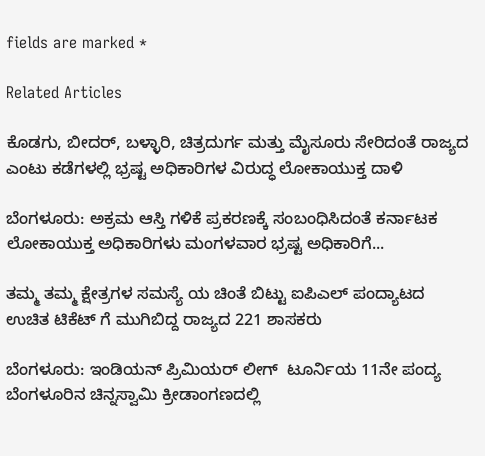fields are marked *

Related Articles

ಕೊಡಗು, ಬೀದರ್, ಬಳ್ಳಾರಿ, ಚಿತ್ರದುರ್ಗ ಮತ್ತು ಮೈಸೂರು ಸೇರಿದಂತೆ ರಾಜ್ಯದ ಎಂಟು ಕಡೆಗಳಲ್ಲಿ ಭ್ರಷ್ಟ ಅಧಿಕಾರಿಗಳ ವಿರುದ್ಧ ಲೋಕಾಯುಕ್ತ ದಾಳಿ

ಬೆಂಗಳೂರು: ಅಕ್ರಮ ಆಸ್ತಿ ಗಳಿಕೆ ಪ್ರಕರಣಕ್ಕೆ ಸಂಬಂಧಿಸಿದಂತೆ ಕರ್ನಾಟಕ ಲೋಕಾಯುಕ್ತ ಅಧಿಕಾರಿಗಳು ಮಂಗಳವಾರ ಭ್ರಷ್ಟ ಅಧಿಕಾರಿಗೆ...

ತಮ್ಮ ತಮ್ಮ ಕ್ಷೇತ್ರಗಳ ಸಮಸ್ಯೆ ಯ ಚಿಂತೆ ಬಿಟ್ಟು ಐಪಿಎಲ್ ಪಂದ್ಯಾಟದ ಉಚಿತ ಟಿಕೆಟ್ ಗೆ ಮುಗಿಬಿದ್ದ ರಾಜ್ಯದ 221 ಶಾಸಕರು

ಬೆಂಗಳೂರು: ಇಂಡಿಯನ್ ಪ್ರಿಮಿಯರ್ ಲೀಗ್  ಟೂರ್ನಿಯ 11ನೇ ಪಂದ್ಯ ಬೆಂಗಳೂರಿನ ಚಿನ್ನಸ್ವಾಮಿ ಕ್ರೀಡಾಂಗಣದಲ್ಲಿ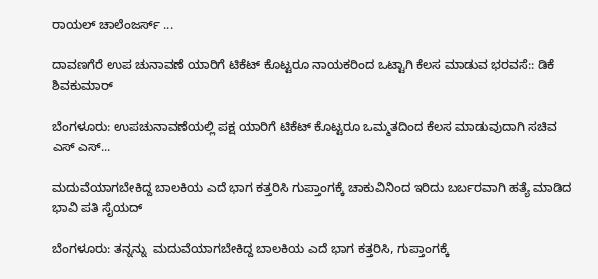ರಾಯಲ್ ಚಾಲೆಂಜರ್ಸ್ ...

ದಾವಣಗೆರೆ ಉಪ ಚುನಾವಣೆ ಯಾರಿಗೆ ಟಿಕೆಟ್ ಕೊಟ್ಟರೂ ನಾಯಕರಿಂದ ಒಟ್ಟಾಗಿ ಕೆಲಸ ಮಾಡುವ ಭರವಸೆ:: ಡಿಕೆ ಶಿವಕುಮಾರ್

ಬೆಂಗಳೂರು: ಉಪಚುನಾವಣೆಯಲ್ಲಿ ಪಕ್ಷ ಯಾರಿಗೆ ಟಿಕೆಟ್ ಕೊಟ್ಟರೂ ಒಮ್ಮತದಿಂದ ಕೆಲಸ ಮಾಡುವುದಾಗಿ ಸಚಿವ ಎಸ್ ಎಸ್...

ಮದುವೆಯಾಗಬೇಕಿದ್ದ ಬಾಲಕಿಯ ಎದೆ ಭಾಗ ಕತ್ತರಿಸಿ ಗುಪ್ತಾಂಗಕ್ಕೆ ಚಾಕುವಿನಿಂದ ಇರಿದು ಬರ್ಬರವಾಗಿ ಹತ್ಯೆ ಮಾಡಿದ ಭಾವಿ ಪತಿ ಸೈಯದ್

ಬೆಂಗಳೂರು: ತನ್ನನ್ನು  ಮದುವೆಯಾಗಬೇಕಿದ್ದ ಬಾಲಕಿಯ ಎದೆ ಭಾಗ ಕತ್ತರಿಸಿ, ಗುಪ್ತಾಂಗಕ್ಕೆ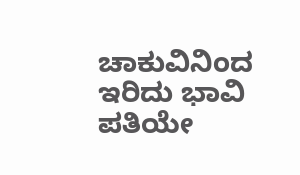ಚಾಕುವಿನಿಂದ ಇರಿದು ಭಾವಿ ಪತಿಯೇ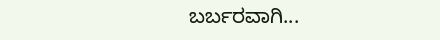ಬರ್ಬರವಾಗಿ...